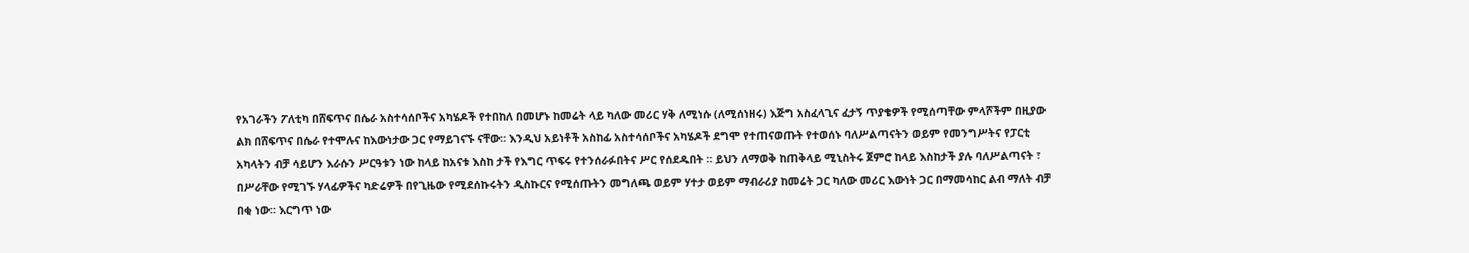የአገራችን ፖለቲካ በሸፍጥና በሴራ አስተሳሰቦችና አካሄዶች የተበከለ በመሆኑ ከመሬት ላይ ካለው መሪር ሃቅ ለሚነሱ (ለሚሰነዘሩ) እጅግ አስፈላጊና ፈታኝ ጥያቄዎች የሚሰጣቸው ምላሾችም በዚያው ልክ በሸፍጥና በሴራ የተሞሉና ከእውነታው ጋር የማይገናኙ ናቸው። እንዲህ አይነቶች አስከፊ አስተሳሰቦችና አካሄዶች ደግሞ የተጠናወጡት የተወሰኑ ባለሥልጣናትን ወይም የመንግሥትና የፓርቲ አካላትን ብቻ ሳይሆን እራሱን ሥርዓቱን ነው ከላይ ከአናቱ እስከ ታች የእግር ጥፍሩ የተንሰራፉበትና ሥር የሰደዱበት ። ይህን ለማወቅ ከጠቅላይ ሚኒስትሩ ጀምሮ ከላይ እስከታች ያሉ ባለሥልጣናት ፣ በሥራቸው የሚገኙ ሃላፊዎችና ካድሬዎች በየጊዜው የሚደሰኩሩትን ዲስኩርና የሚሰጡትን መግለጫ ወይም ሃተታ ወይም ማብራሪያ ከመሬት ጋር ካለው መሪር እውነት ጋር በማመሳከር ልብ ማለት ብቻ በቂ ነው። እርግጥ ነው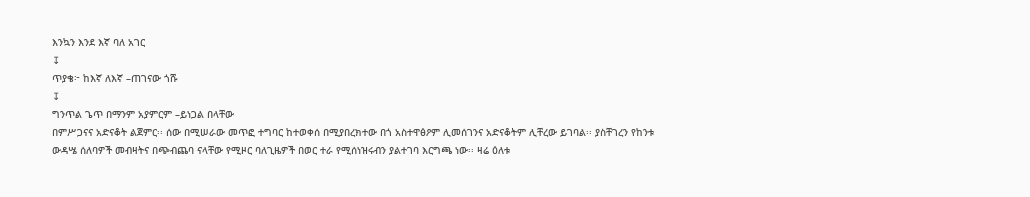እንኳን እንደ እኛ ባለ አገር
↧
ጥያቄ፦ ከእኛ ለእኛ –ጠገናው ጎሹ
↧
ግንጥል ጌጥ በማንም አያምርም –ይነጋል በላቸው
በምሥጋናና አድናቆት ልጀምር፡፡ ሰው በሚሠራው መጥፎ ተግባር ከተወቀሰ በሚያበረክተው በጎ አስተዋፅዖም ሊመሰገንና አድናቆትም ሊቸረው ይገባል፡፡ ያስቸገረን የከንቱ ውዳሤ ሰለባዎች መብዛትና በጭብጨባ ናላቸው የሚዞር ባለጊዜዎች በወር ተራ የሚሰነዝሩብን ያልተገባ እርግጫ ነው፡፡ ዛሬ ዕለቱ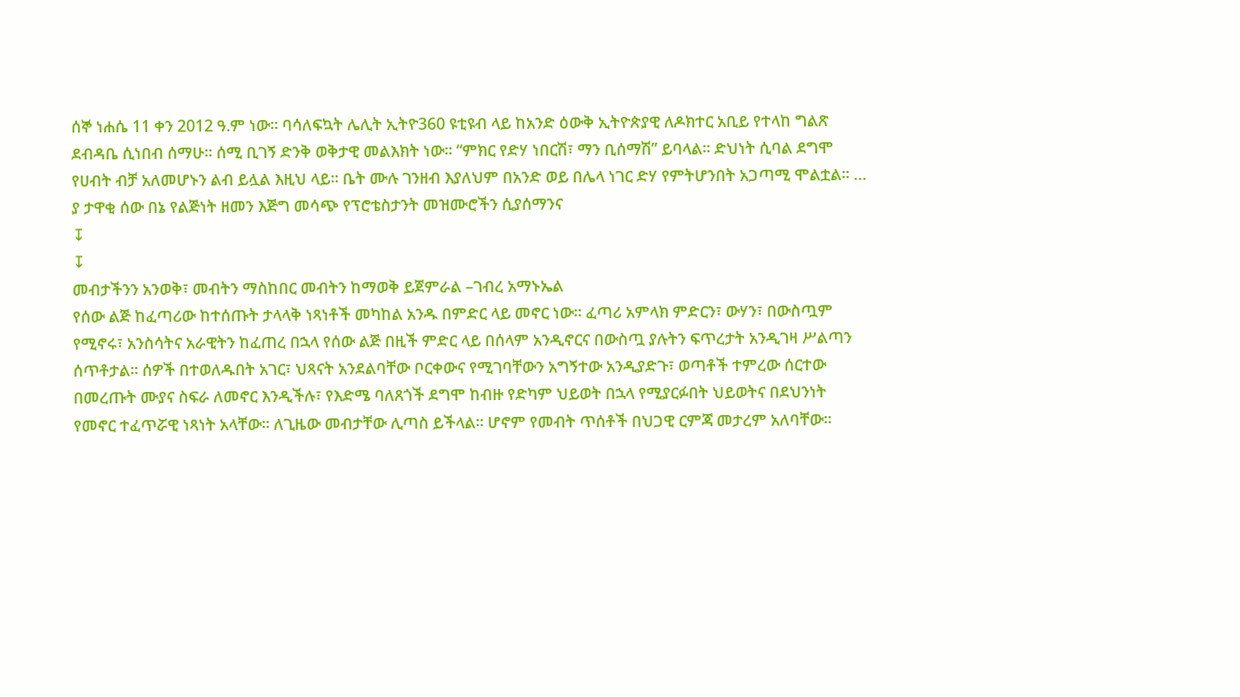ሰኞ ነሐሴ 11 ቀን 2012 ዓ.ም ነው፡፡ ባሳለፍኳት ሌሊት ኢትዮ360 ዩቲዩብ ላይ ከአንድ ዕውቅ ኢትዮጵያዊ ለዶክተር አቢይ የተላከ ግልጽ ደብዳቤ ሲነበብ ሰማሁ፡፡ ሰሚ ቢገኝ ድንቅ ወቅታዊ መልእክት ነው፡፡ “ምክር የድሃ ነበርሽ፣ ማን ቢሰማሽ” ይባላል፡፡ ድህነት ሲባል ደግሞ የሀብት ብቻ አለመሆኑን ልብ ይሏል እዚህ ላይ፡፡ ቤት ሙሉ ገንዘብ እያለህም በአንድ ወይ በሌላ ነገር ድሃ የምትሆንበት አጋጣሚ ሞልቷል፡፡ … ያ ታዋቂ ሰው በኔ የልጅነት ዘመን እጅግ መሳጭ የፕሮቴስታንት መዝሙሮችን ሲያሰማንና
↧
↧
መብታችንን አንወቅ፣ መብትን ማስከበር መብትን ከማወቅ ይጀምራል –ገብረ አማኑኤል
የሰው ልጅ ከፈጣሪው ከተሰጡት ታላላቅ ነጻነቶች መካከል አንዱ በምድር ላይ መኖር ነው። ፈጣሪ አምላክ ምድርን፣ ውሃን፣ በውስጧም የሚኖሩ፣ አንስሳትና አራዊትን ከፈጠረ በኋላ የሰው ልጅ በዚች ምድር ላይ በሰላም አንዲኖርና በውስጧ ያሉትን ፍጥረታት አንዲገዛ ሥልጣን ሰጥቶታል። ሰዎች በተወለዱበት አገር፣ ህጻናት አንደልባቸው ቦርቀውና የሚገባቸውን አግኝተው አንዲያድጉ፣ ወጣቶች ተምረው ሰርተው በመረጡት ሙያና ስፍራ ለመኖር እንዲችሉ፣ የእድሜ ባለጸጎች ደግሞ ከብዙ የድካም ህይወት በኋላ የሚያርፉበት ህይወትና በደህንነት የመኖር ተፈጥሯዊ ነጻነት አላቸው። ለጊዜው መብታቸው ሊጣስ ይችላል። ሆኖም የመብት ጥሰቶች በህጋዊ ርምጃ መታረም አለባቸው።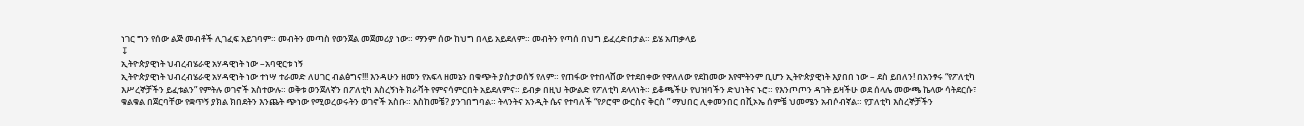ነገር ግን የሰው ልጅ መብቶች ሊገፈፍ አይገባም። መብትን መጣስ የወንጀል መጀመሪያ ነው። ማንም ሰው ከህግ በላይ አይደለም። መብትን የጣሰ በህግ ይፈረድበታል። ይሄ አጠቃላይ
↧
ኢትዮጵያዊነት ህብረብሄራዊ አሃዳዊነት ነው –አባዊርቱ ነኝ
ኢትዮጵያዊነት ህብረብሄራዊ አሃዳዊነት ነው ተነሣ ተራመድ ለሀገር ብልፅግና!!! እንዳሁን ዘመን የአፍላ ዘመኔን በቁጭት ያስታወሰኝ የለም። የጠፋው የተበላሸው የተደበቀው የዋለለው የደከመው እየሞትንም ቢሆን ኢትዮጵያዊነት እያበበ ነው – ደስ ይበለን! በአንፃሩ “የፖለቲካ እሥረኞቻችን ይፈቱልን” የምትሉ ወገኖች አስተውሉ። ወቅቱ ወንጀለኛን በፖለቲካ እስረኝነት ክራቫት የምናሳምርበት አይደለምና። ይብቃ በዚህ ትውልድ የፖለቲካ ደላላነት። ይቆጫችሁ የህዝባችን ድህነትና ኑሮ። የእንጦጦን ዳገት ይዛችሁ ወደ ሰላሌ መውጫ ኬላው ሳትደርሱ፣ ቁልቁል በጀርባቸው የቋጥኝ ያክል ክበደትን እንጨት ጭነው የሚወረወሩትን ወገኖች አስቡ። እስከመቼ? ያንገበግባል። ትላንትና አንዲት ሴና የተባለች “የዖሮሞ ውርስና ቅርስ ” ማህበር ሊቀመንበር በቪኦኤ ሰምቼ ህመሜን አብሶብኛል። የፓለቲካ እስረኞቻችን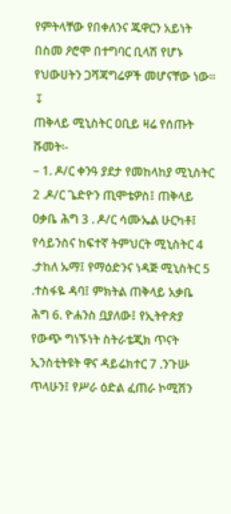የምትላቸው የበቀለንና ጁዋርን አይነት በስመ ዖሮሞ በተግባር ቢላሽ የሆኑ የህውሀትን ጋሻጃግሬዎች መሆናቸው ነው።
↧
ጠቅላይ ሚኒስትር ዐቢይ ዛሬ የሰጡት ሹመት፡-
– 1. ዶ/ር ቀንዓ ያደታ የመከላከያ ሚኒስትር 2 .ዶ/ር ጌድዮን ጢሞቴዎስ፤ ጠቅላይ ዐቃቤ ሕግ 3 . ዶ/ር ሳሙኤል ሁርካቶ፤ የሳይንስና ከፍተኛ ትምህርት ሚኒስትር 4 .ታከለ ኡማ፤ የማዕድንና ነዳጅ ሚኒስትር 5 .ተስፋዬ ዳባ፤ ምክትል ጠቅላይ አቃቤ ሕግ 6. ዮሐንስ ቧያለው፤ የኢትዮጵያ የውጭ ግነኙነት ስትራቴጂክ ጥናት ኢንስቲትዩት ዋና ዳይሬክተር 7 .ንጉሡ ጥላሁን፤ የሥራ ዕድል ፈጠራ ኮሚሽን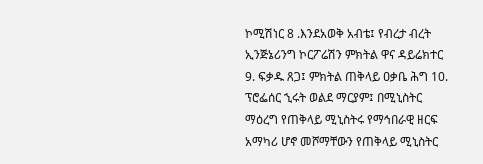ኮሚሽነር 8 .እንደአወቅ አብቴ፤ የብረታ ብረት ኢንጅኔሪንግ ኮርፖሬሽን ምክትል ዋና ዳይሬክተር 9. ፍቃዱ ጸጋ፤ ምክትል ጠቅላይ ዐቃቤ ሕግ 10. ፕሮፌሰር ኂሩት ወልደ ማርያም፤ በሚኒስትር ማዕረግ የጠቅላይ ሚኒስትሩ የማኅበራዊ ዘርፍ አማካሪ ሆኖ መሾማቸውን የጠቅላይ ሚኒስትር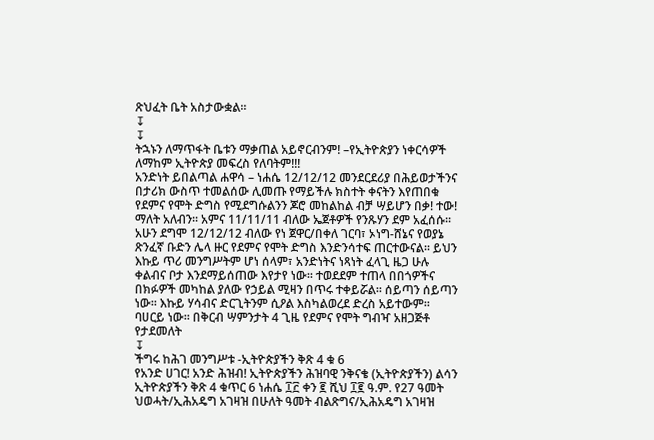ጽህፈት ቤት አስታውቋል።
↧
↧
ትኋኑን ለማጥፋት ቤቱን ማቃጠል አይኖርብንም! –የኢትዮጵያን ነቀርሳዎች ለማከም ኢትዮጵያ መፍረስ የለባትም!!!
አንድነት ይበልጣል ሐዋሳ – ነሐሴ 12/12/12 መንደርደሪያ በሕይወታችንና በታሪክ ውስጥ ተመልሰው ሊመጡ የማይችሉ ክስተት ቀናትን እየጠበቁ የደምና የሞት ድግስ የሚደግሱልንን ጆሮ መከልከል ብቻ ሣይሆን በቃ! ተው! ማለት አለብን፡፡ አምና 11/11/11 ብለው ኤጀቶዎች የንጹሃን ደም አፈሰሱ፡፡ አሁን ደግሞ 12/12/12 ብለው የነ ጀዋር/በቀለ ገርባ፣ ኦነግ-ሸኔና የወያኔ ጽንፈኛ ቡድን ሌላ ዙር የደምና የሞት ድግስ እንድንሳተፍ ጠርተውናል፡፡ ይህን እኩይ ጥሪ መንግሥትም ሆነ ሰላም፣ አንድነትና ነጻነት ፈላጊ ዜጋ ሁሉ ቀልብና ቦታ እንደማይሰጠው እየታየ ነው፡፡ ተወደደም ተጠላ በበጎዎችና በክፉዎች መካከል ያለው የኃይል ሚዛን በጥሩ ተቀይሯል፡፡ ሰይጣን ሰይጣን ነው፡፡ እኩይ ሃሳብና ድርጊትንም ሲዖል እስካልወረደ ድረስ አይተውም፡፡ ባሀርይ ነው፡፡ በቅርብ ሣምንታት 4 ጊዜ የደምና የሞት ግብዣ አዘጋጅቶ የታደመለት
↧
ችግሩ ከሕገ መንግሥቱ -ኢትዮጵያችን ቅጽ 4 ቁ 6
የአንድ ሀገር! አንድ ሕዝብ! ኢትዮጵያችን ሕዝባዊ ንቅናቄ (ኢትዮጵያችን) ልሳን ኢትዮጵያችን ቅጽ 4 ቁጥር 6 ነሐሴ ፲፫ ቀን ፪ ሺህ ፲፪ ዓ.ም. የ27 ዓመት ህወሓት/ኢሕአዴግ አገዛዝ በሁለት ዓመት ብልጽግና/ኢሕአዴግ አገዛዝ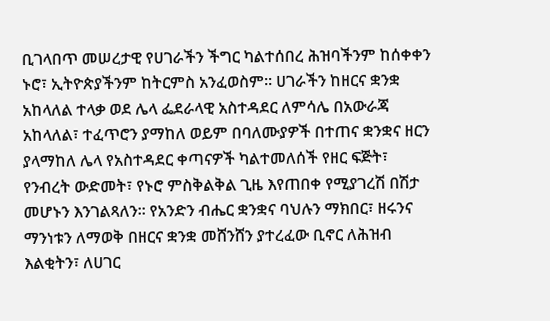ቢገላበጥ መሠረታዊ የሀገራችን ችግር ካልተሰበረ ሕዝባችንም ከሰቀቀን ኑሮ፣ ኢትዮጵያችንም ከትርምስ አንፈወስም፡፡ ሀገራችን ከዘርና ቋንቋ አከላለል ተላቃ ወደ ሌላ ፌደራላዊ አስተዳደር ለምሳሌ በአውራጃ አከላለል፣ ተፈጥሮን ያማከለ ወይም በባለሙያዎች በተጠና ቋንቋና ዘርን ያላማከለ ሌላ የአስተዳደር ቀጣናዎች ካልተመለሰች የዘር ፍጅት፣ የንብረት ውድመት፣ የኑሮ ምስቅልቅል ጊዜ እየጠበቀ የሚያገረሽ በሽታ መሆኑን እንገልጻለን፡፡ የአንድን ብሔር ቋንቋና ባህሉን ማክበር፣ ዘሩንና ማንነቱን ለማወቅ በዘርና ቋንቋ መሸንሸን ያተረፈው ቢኖር ለሕዝብ እልቂትን፣ ለሀገር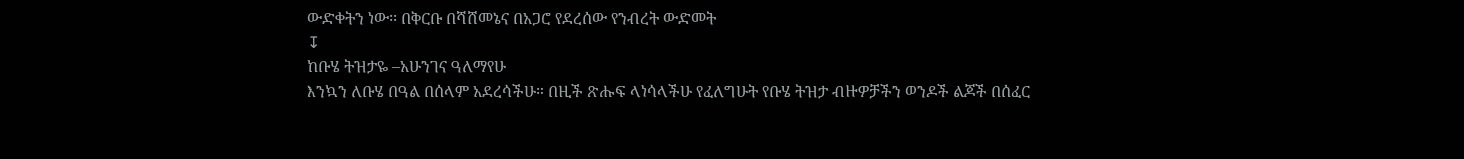ውድቀትን ነው፡፡ በቅርቡ በሻሸመኔና በአጋሮ የደረሰው የንብረት ውድመት
↧
ከቡሄ ትዝታዬ –አሁንገና ዓለማየሁ
እንኳን ለቡሄ በዓል በሰላም አደረሳችሁ። በዚች ጽሑፍ ላነሳላችሁ የፈለግሁት የቡሄ ትዝታ ብዙዎቻችን ወንዶች ልጆች በሰፈር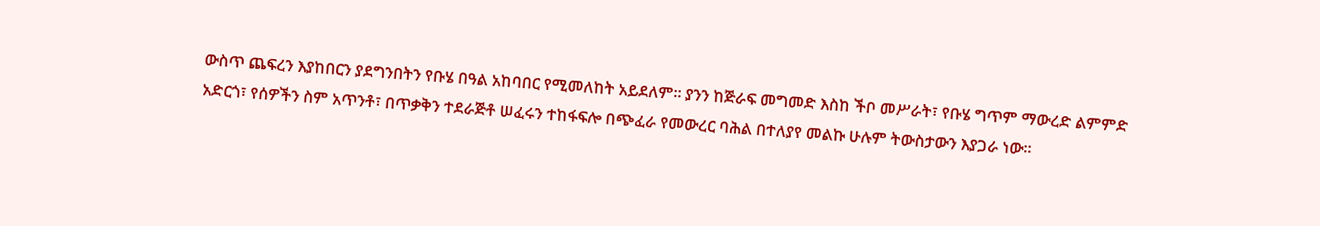ውስጥ ጨፍረን እያከበርን ያደግንበትን የቡሄ በዓል አከባበር የሚመለከት አይደለም። ያንን ከጅራፍ መግመድ እስከ ችቦ መሥራት፣ የቡሄ ግጥም ማውረድ ልምምድ አድርጎ፣ የሰዎችን ስም አጥንቶ፣ በጥቃቅን ተደራጅቶ ሠፈሩን ተከፋፍሎ በጭፈራ የመውረር ባሕል በተለያየ መልኩ ሁሉም ትውስታውን እያጋራ ነው።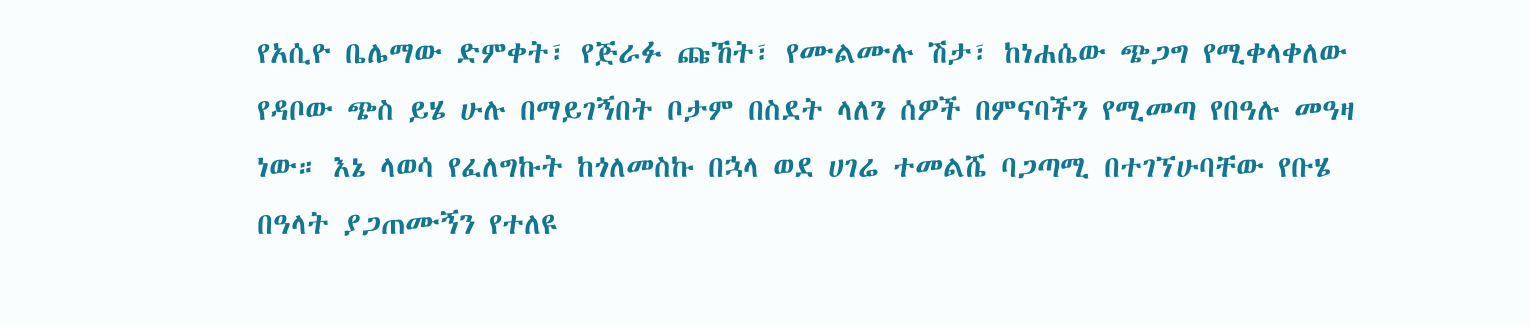የአሲዮ ቤሌማው ድምቀት፣ የጅራፉ ጩኸት፣ የሙልሙሉ ሽታ፣ ከነሐሴው ጭጋግ የሚቀላቀለው የዳቦው ጭስ ይሄ ሁሉ በማይገኝበት ቦታም በስደት ላለን ሰዎች በምናባችን የሚመጣ የበዓሉ መዓዛ ነው። እኔ ላወሳ የፈለግኩት ከጎለመስኩ በኋላ ወደ ሀገሬ ተመልሼ ባጋጣሚ በተገኘሁባቸው የቡሄ በዓላት ያጋጠሙኝን የተለዩ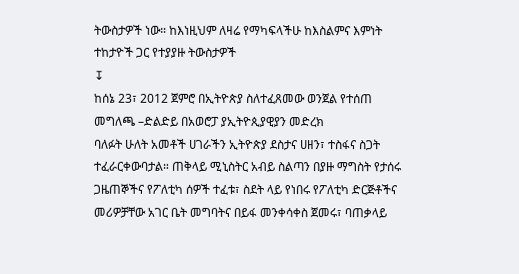ትውስታዎች ነው። ከእነዚህም ለዛሬ የማካፍላችሁ ከእስልምና እምነት ተከታዮች ጋር የተያያዙ ትውስታዎች
↧
ከሰኔ 23፣ 2012 ጀምሮ በኢትዮጵያ ስለተፈጸመው ወንጀል የተሰጠ መግለጫ –ድልድይ በአወሮፓ ያኢትዮጲያዊያን መድረክ
ባለፉት ሁለት አመቶች ሀገራችን ኢትዮጵያ ደስታና ሀዘን፣ ተስፋና ስጋት ተፈራርቀውባታል። ጠቅላይ ሚኒስትር አብይ ስልጣን በያዙ ማግስት የታሰሩ ጋዜጠኞችና የፖለቲካ ሰዎች ተፈቱ፣ ስደት ላይ የነበሩ የፖለቲካ ድርጅቶችና መሪዎቻቸው አገር ቤት መግባትና በይፋ መንቀሳቀስ ጀመሩ፣ ባጠቃላይ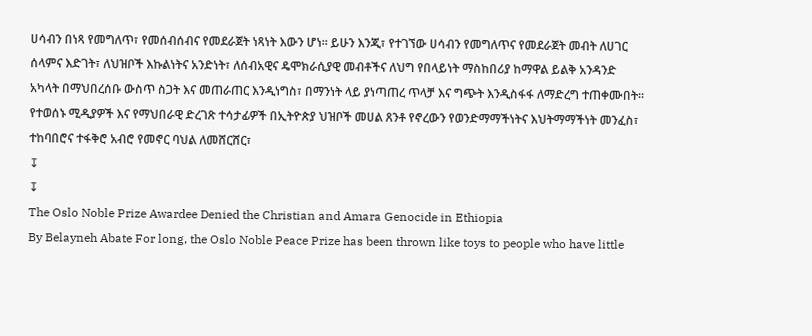ሀሳብን በነጻ የመግለጥ፣ የመሰብሰብና የመደራጀት ነጻነት እውን ሆነ። ይሁን እንጂ፣ የተገኘው ሀሳብን የመግለጥና የመደራጀት መብት ለሀገር ሰላምና እድገት፣ ለህዝቦች እኩልነትና አንድነት፣ ለሰብአዊና ዴሞክራሲያዊ መብቶችና ለህግ የበላይነት ማስከበሪያ ከማዋል ይልቅ አንዳንድ አካላት በማህበረሰቡ ውስጥ ስጋት እና መጠራጠር እንዲነግስ፣ በማንነት ላይ ያነጣጠረ ጥላቻ እና ግጭት እንዲስፋፋ ለማድረግ ተጠቀሙበት። የተወሰኑ ሚዲያዎች እና የማህበራዊ ድረገጽ ተሳታፊዎች በኢትዮጵያ ህዝቦች መሀል ጸንቶ የኖረውን የወንድማማችነትና እህትማማችነት መንፈስ፣ ተከባበሮና ተፋቅሮ አብሮ የመኖር ባህል ለመሸርሸር፣
↧
↧
The Oslo Noble Prize Awardee Denied the Christian and Amara Genocide in Ethiopia
By Belayneh Abate For long, the Oslo Noble Peace Prize has been thrown like toys to people who have little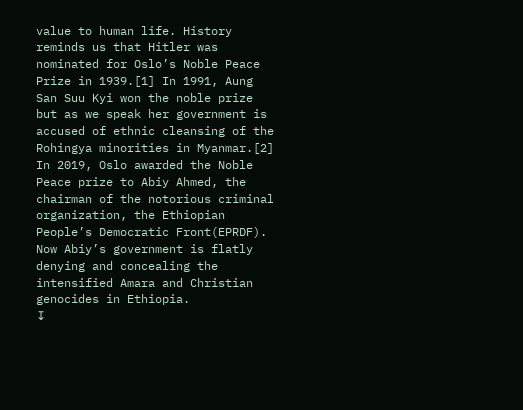value to human life. History reminds us that Hitler was nominated for Oslo’s Noble Peace Prize in 1939.[1] In 1991, Aung San Suu Kyi won the noble prize but as we speak her government is accused of ethnic cleansing of the Rohingya minorities in Myanmar.[2] In 2019, Oslo awarded the Noble Peace prize to Abiy Ahmed, the chairman of the notorious criminal organization, the Ethiopian People’s Democratic Front(EPRDF). Now Abiy’s government is flatly denying and concealing the intensified Amara and Christian genocides in Ethiopia.
↧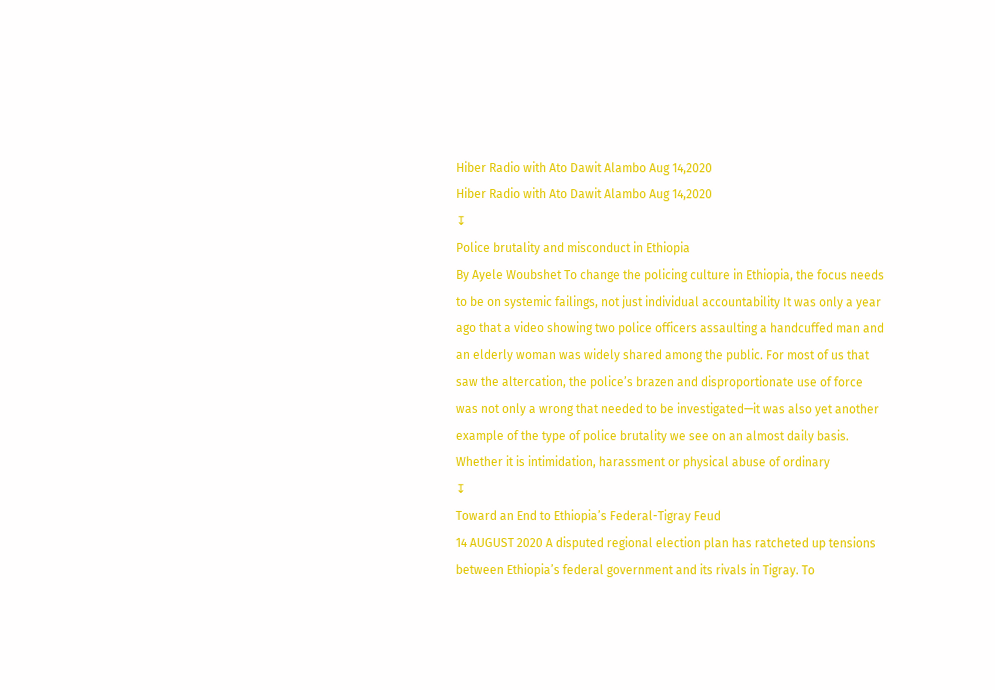Hiber Radio with Ato Dawit Alambo Aug 14,2020
Hiber Radio with Ato Dawit Alambo Aug 14,2020
↧
Police brutality and misconduct in Ethiopia
By Ayele Woubshet To change the policing culture in Ethiopia, the focus needs to be on systemic failings, not just individual accountability It was only a year ago that a video showing two police officers assaulting a handcuffed man and an elderly woman was widely shared among the public. For most of us that saw the altercation, the police’s brazen and disproportionate use of force was not only a wrong that needed to be investigated—it was also yet another example of the type of police brutality we see on an almost daily basis. Whether it is intimidation, harassment or physical abuse of ordinary
↧
Toward an End to Ethiopia’s Federal-Tigray Feud
14 AUGUST 2020 A disputed regional election plan has ratcheted up tensions between Ethiopia’s federal government and its rivals in Tigray. To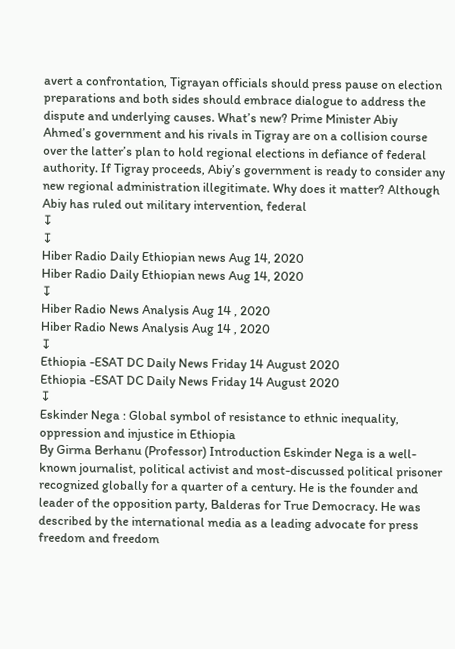avert a confrontation, Tigrayan officials should press pause on election preparations and both sides should embrace dialogue to address the dispute and underlying causes. What’s new? Prime Minister Abiy Ahmed’s government and his rivals in Tigray are on a collision course over the latter’s plan to hold regional elections in defiance of federal authority. If Tigray proceeds, Abiy’s government is ready to consider any new regional administration illegitimate. Why does it matter? Although Abiy has ruled out military intervention, federal
↧
↧
Hiber Radio Daily Ethiopian news Aug 14, 2020
Hiber Radio Daily Ethiopian news Aug 14, 2020
↧
Hiber Radio News Analysis Aug 14 , 2020
Hiber Radio News Analysis Aug 14 , 2020
↧
Ethiopia -ESAT DC Daily News Friday 14 August 2020
Ethiopia -ESAT DC Daily News Friday 14 August 2020
↧
Eskinder Nega : Global symbol of resistance to ethnic inequality, oppression and injustice in Ethiopia
By Girma Berhanu (Professor) Introduction Eskinder Nega is a well-known journalist, political activist and most-discussed political prisoner recognized globally for a quarter of a century. He is the founder and leader of the opposition party, Balderas for True Democracy. He was described by the international media as a leading advocate for press freedom and freedom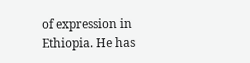of expression in Ethiopia. He has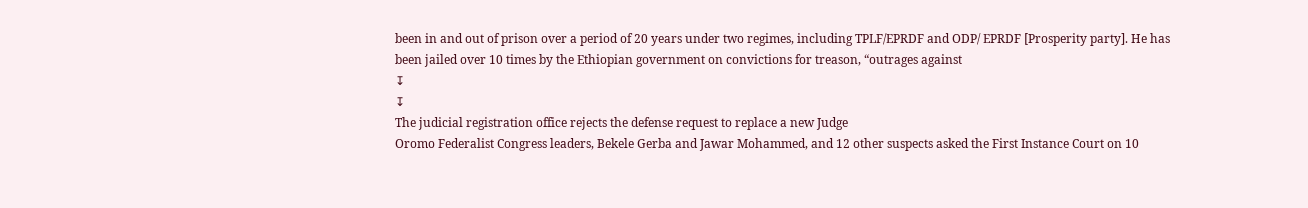been in and out of prison over a period of 20 years under two regimes, including TPLF/EPRDF and ODP/ EPRDF [Prosperity party]. He has been jailed over 10 times by the Ethiopian government on convictions for treason, “outrages against
↧
↧
The judicial registration office rejects the defense request to replace a new Judge
Oromo Federalist Congress leaders, Bekele Gerba and Jawar Mohammed, and 12 other suspects asked the First Instance Court on 10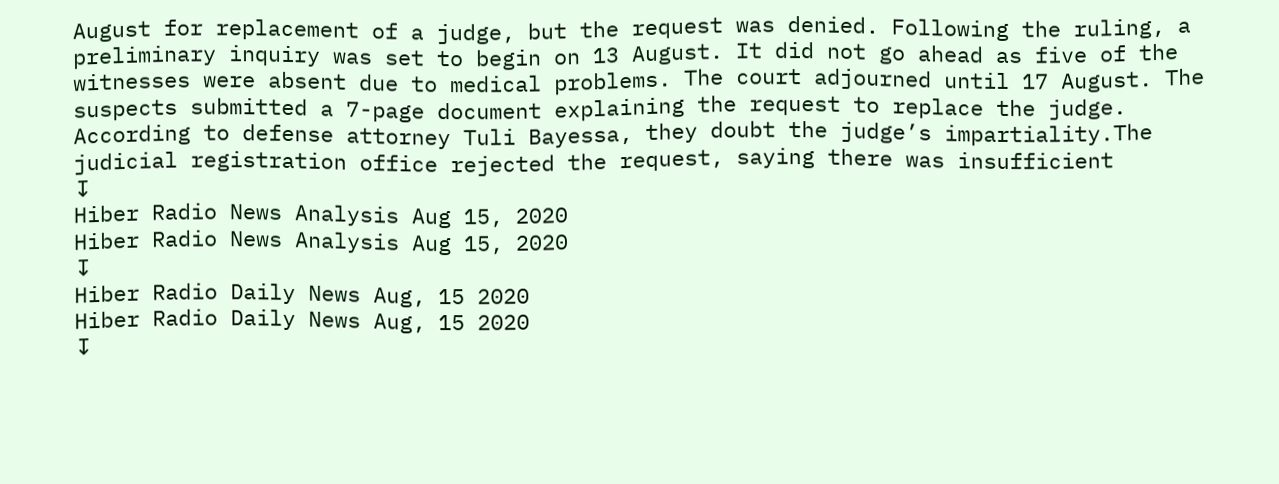August for replacement of a judge, but the request was denied. Following the ruling, a preliminary inquiry was set to begin on 13 August. It did not go ahead as five of the witnesses were absent due to medical problems. The court adjourned until 17 August. The suspects submitted a 7-page document explaining the request to replace the judge. According to defense attorney Tuli Bayessa, they doubt the judge’s impartiality.The judicial registration office rejected the request, saying there was insufficient
↧
Hiber Radio News Analysis Aug 15, 2020
Hiber Radio News Analysis Aug 15, 2020
↧
Hiber Radio Daily News Aug, 15 2020
Hiber Radio Daily News Aug, 15 2020
↧